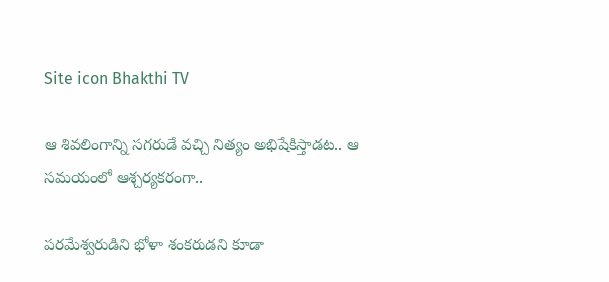Site icon Bhakthi TV

ఆ శివలింగాన్ని సగరుడే వచ్చి నిత్యం అభిషేకిస్తాడట.. ఆ సమయంలో ఆశ్చర్యకరంగా..

పరమేశ్వరుడిని భోళా శంకరుడని కూడా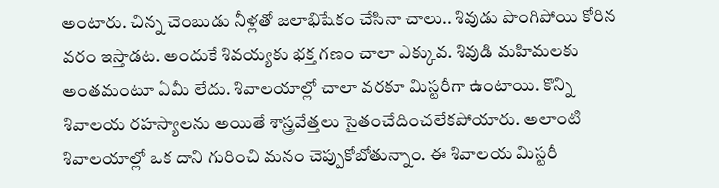అంటారు. చిన్న చెంబుడు నీళ్లతో జలాభిషేకం చేసినా చాలు.. శివుడు పొంగిపోయి కోరిన వరం ఇస్తాడట. అందుకే శివయ్యకు భక్త గణం చాలా ఎక్కువ. శివుడి మహిమలకు అంతమంటూ ఏమీ లేదు. శివాలయాల్లో చాలా వరకూ మిస్టరీగా ఉంటాయి. కొన్ని శివాలయ రహస్యాలను అయితే శాస్త్రవేత్తలు సైతంచేదించలేకపోయారు. అలాంటి శివాలయాల్లో ఒక దాని గురించి మనం చెప్పుకోబోతున్నాం. ఈ శివాలయ మిస్టరీ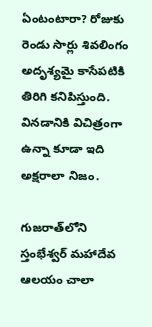ఏంటంటారా? రోజుకు రెండు సార్లు శివలింగం అదృశ్యమై కాసేపటికి తిరిగి కనిపిస్తుంది. వినడానికి విచిత్రంగా ఉన్నా కూడా ఇది అక్షరాలా నిజం.

గుజరాత్‌లోని స్తంభేశ్వర్ మహాదేవ ఆలయం చాలా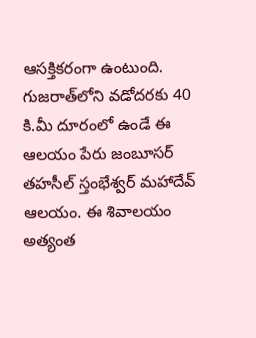ఆసక్తికరంగా ఉంటుంది. గుజరాత్‌లోని వడోదరకు 40 కి.మీ దూరంలో ఉండే ఈ ఆలయం పేరు జంబూసర్ తహసీల్ స్తంభేశ్వర్ మహాదేవ్ ఆలయం. ఈ శివాలయం అత్యంత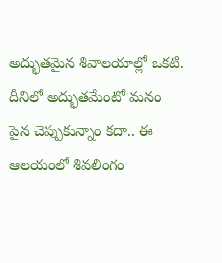అద్భుతమైన శివాలయాల్లో ఒకటి. దీనిలో అద్భుతమేంటో మనం పైన చెప్పుకున్నాం కదా.. ఈ ఆలయంలో శివలింగం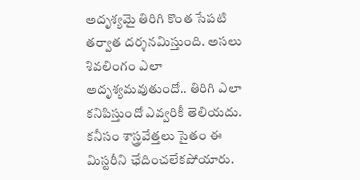అదృశ్యమై తిరిగి కొంత సేపటి తర్వాత దర్శనమిస్తుంది. అసలు శివలింగం ఎలా అదృశ్యమవుతుందో.. తిరిగి ఎలా కనిపిస్తుందో ఎవ్వరికీ తెలియదు. కనీసం శాస్త్రవేత్తలు సైతం ఈ మిస్టరీని ఛేదించలేకపోయారు.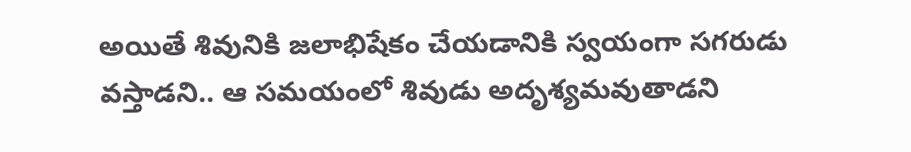అయితే శివునికి జలాభిషేకం చేయడానికి స్వయంగా సగరుడు వస్తాడని.. ఆ సమయంలో శివుడు అదృశ్యమవుతాడని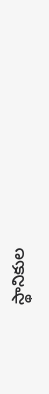స్థానికుల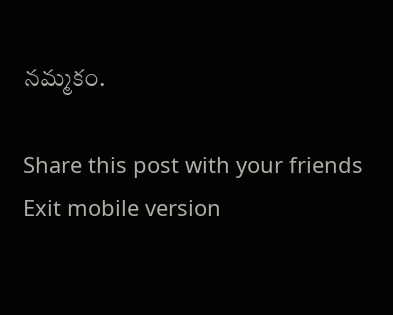నమ్మకం.

Share this post with your friends
Exit mobile version